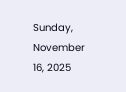Sunday, November 16, 2025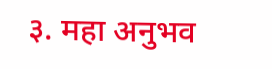३. महा अनुभव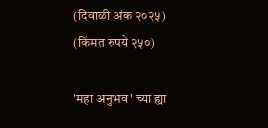(दिवाळी अंक २०२५) (किंमत रुपये २५०)

'महा अनुभव' च्या ह्या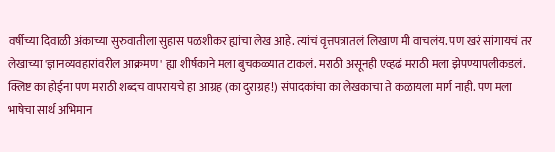वर्षीच्या दिवाळी अंकाच्या सुरुवातीला सुहास पळशीकर ह्यांचा लेख आहे. त्यांचं वृत्तपत्रातलं लिखाण मी वाचलंय. पण खरं सांगायचं तर लेखाच्या 'ज्ञानव्यवहारांवरील आक्रमण' ह्या शीर्षकाने मला बुचकळ्यात टाकलं. मराठी असूनही एव्हढं मराठी मला झेपण्यापलीकडलं. क्लिष्ट का होईना पण मराठी शब्दच वापरायचे हा आग्रह (का दुराग्रह!) संपादकांचा का लेखकाचा ते कळायला मार्ग नाही. पण मला भाषेचा सार्थ अभिमान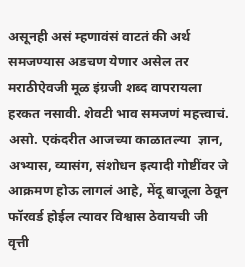असूनही असं म्हणावंसं वाटतं की अर्थ समजण्यास अडचण येणार असेल तर मराठीऐवजी मूळ इंग्रजी शब्द वापरायला हरकत नसावी. शेवटी भाव समजणं महत्त्वाचं. असो. एकंदरीत आजच्या काळातल्या  ज्ञान, अभ्यास, व्यासंग, संशोधन इत्यादी गोष्टींवर जे आक्रमण होऊ लागलं आहे, मेंदू बाजूला ठेवून फॉरवर्ड होईल त्यावर विश्वास ठेवायची जी वृत्ती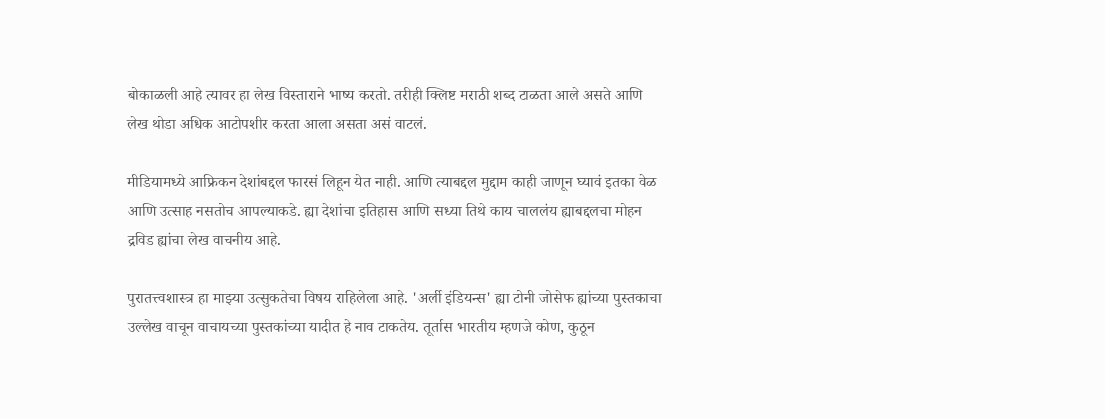बोकाळली आहे त्यावर हा लेख विस्ताराने भाष्य करतो. तरीही क्लिष्ट मराठी शब्द टाळता आले असते आणि लेख थोडा अधिक आटोपशीर करता आला असता असं वाटलं.

मीडियामध्ये आफ्रिकन देशांबद्दल फारसं लिहून येत नाही. आणि त्याबद्दल मुद्दाम काही जाणून घ्यावं इतका वेळ आणि उत्साह नसतोच आपल्याकडे. ह्या देशांचा इतिहास आणि सध्या तिथे काय चाललंय ह्याबद्दलचा मोहन द्रविड ह्यांचा लेख वाचनीय आहे.

पुरातत्त्वशास्त्र हा माझ्या उत्सुकतेचा विषय राहिलेला आहे. 'अर्ली इंडियन्स' ह्या टोनी जोसेफ ह्यांच्या पुस्तकाचा उल्लेख वाचून वाचायच्या पुस्तकांच्या यादीत हे नाव टाकतेय. तूर्तास भारतीय म्हणजे कोण, कुठून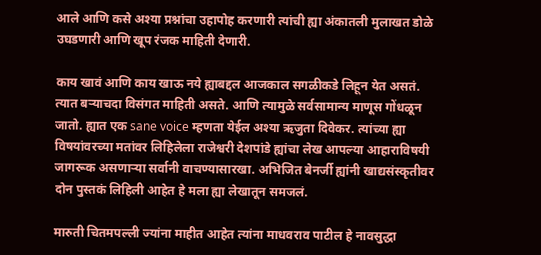आले आणि कसे अश्या प्रश्नांचा उहापोह करणारी त्यांची ह्या अंकातली मुलाखत डोळे उघडणारी आणि खूप रंजक माहिती देणारी.

काय खावं आणि काय खाऊ नये ह्याबद्दल आजकाल सगळीकडे लिहून येत असतं. त्यात बऱ्याचदा विसंगत माहिती असते. आणि त्यामुळे सर्वसामान्य माणूस गोंधळून जातो. ह्यात एक sane voice म्हणता येईल अश्या ऋजुता दिवेकर. त्यांच्या ह्या विषयांवरच्या मतांवर लिहिलेला राजेश्वरी देशपांडे ह्यांचा लेख आपल्या आहाराविषयी जागरूक असणाऱ्या सर्वानी वाचण्यासारखा. अभिजित बेनर्जी ह्यांनी खाद्यसंस्कृतीवर दोन पुस्तकं लिहिली आहेत हे मला ह्या लेखातून समजलं.

मारुती चितमपल्ली ज्यांना माहीत आहेत त्यांना माधवराव पाटील हे नावसुद्धा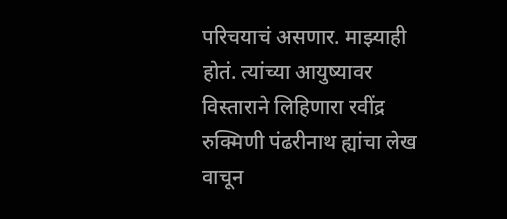परिचयाचं असणार. माझ्याही होतं. त्यांच्या आयुष्यावर विस्ताराने लिहिणारा रवींद्र रुक्मिणी पंढरीनाथ ह्यांचा लेख वाचून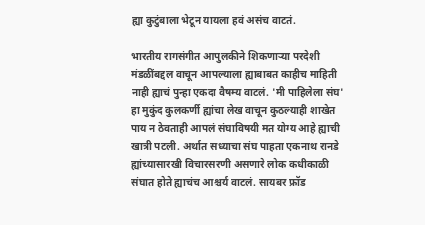ह्या कुटुंबाला भेटून यायला हवं असंच वाटतं.

भारतीय रागसंगीत आपुलकीने शिकणाऱ्या परदेशी मंडळींबद्दल वाचून आपल्याला ह्याबाबत काहीच माहिती नाही ह्याचं पुन्हा एकदा वैषम्य वाटलं. 'मी पाहिलेला संघ' हा मुकुंद कुलकर्णी ह्यांचा लेख वाचून कुठल्याही शाखेत पाय न ठेवताही आपलं संघाविषयी मत योग्य आहे ह्याची खात्री पटली. अर्थात सध्याचा संघ पाहता एकनाथ रानडे ह्यांच्यासारखी विचारसरणी असणारे लोक कधीकाळी संघात होते ह्याचंच आश्चर्य वाटलं. सायबर फ्रॉड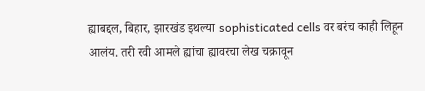ह्याबद्दल, बिहार, झारखंड इथल्या sophisticated cells वर बरंच काही लिहून आलंय. तरी रवी आमले ह्यांचा ह्यावरचा लेख चक्रावून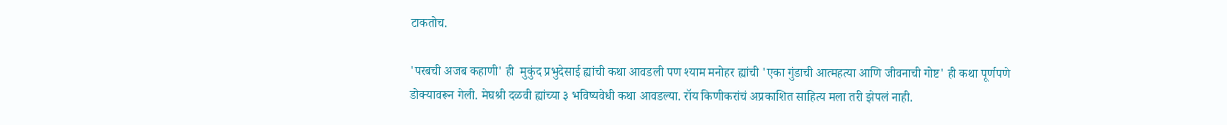टाकतोच.

'परबची अजब कहाणी' ही  मुकुंद प्रभुदेसाई ह्यांची कथा आवडली पण श्याम मनोहर ह्यांची 'एका गुंडाची आत्महत्या आणि जीवनाची गोष्ट' ही कथा पूर्णपणे डोक्यावरून गेली. मेघश्री दळवी ह्यांच्या ३ भविष्यवेधी कथा आवडल्या. रॉय किणीकरांचं अप्रकाशित साहित्य मला तरी झेपलं नाही.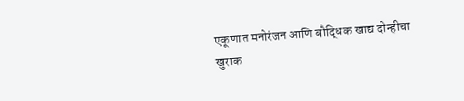एकूणात मनोरंजन आणि बौद्धिक खाद्य दोन्हीचा खुराक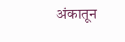अंकातून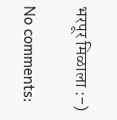भरपूर मिळाला :-)

No comments: